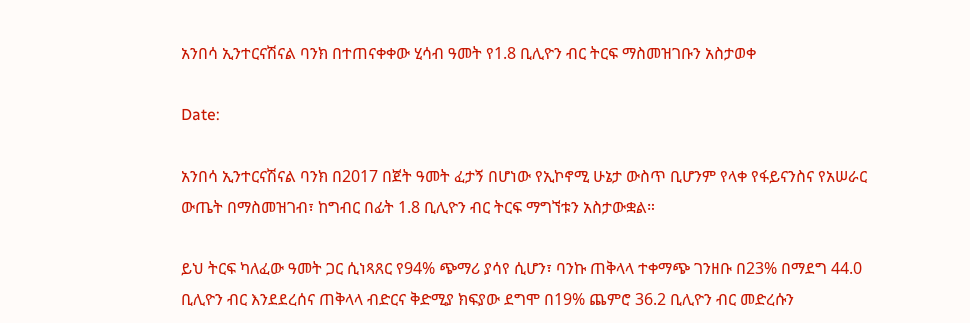አንበሳ ኢንተርናሽናል ባንክ በተጠናቀቀው ሂሳብ ዓመት የ1.8 ቢሊዮን ብር ትርፍ ማስመዝገቡን አስታወቀ

Date:

አንበሳ ኢንተርናሽናል ባንክ በ2017 በጀት ዓመት ፈታኝ በሆነው የኢኮኖሚ ሁኔታ ውስጥ ቢሆንም የላቀ የፋይናንስና የአሠራር ውጤት በማስመዝገብ፣ ከግብር በፊት 1.8 ቢሊዮን ብር ትርፍ ማግኘቱን አስታውቋል።

ይህ ትርፍ ካለፈው ዓመት ጋር ሲነጻጸር የ94% ጭማሪ ያሳየ ሲሆን፣ ባንኩ ጠቅላላ ተቀማጭ ገንዘቡ በ23% በማደግ 44.0 ቢሊዮን ብር እንደደረሰና ጠቅላላ ብድርና ቅድሚያ ክፍያው ደግሞ በ19% ጨምሮ 36.2 ቢሊዮን ብር መድረሱን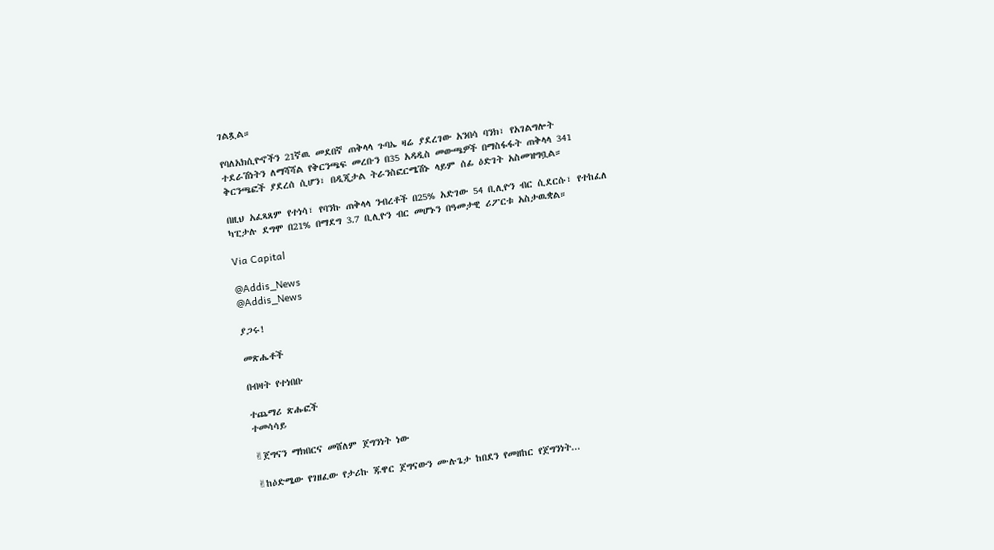ገልጿል።

የባለአክሲዮኖችን 21ኛዉ መደበኛ ጠቅላላ ጉባኤ ዛሬ ያደረገው አንበሳ ባንክ፣ የአገልግሎት ተደራሽነትን ለማሻሻል የቅርንጫፍ መረቡን በ35 አዳዲስ መውጫዎች በማስፋፋት ጠቅላላ 341 ቅርንጫፎች ያደረሰ ሲሆን፣ በዲጂታል ትራንስፎርሜሽኑ ላይም ሰፊ ዕድገት አስመዝግቧል።

በዚህ አፈጻጸም የተነሳ፣ የባንኩ ጠቅላላ ንብረቶች በ25% አድገው 54 ቢሊዮን ብር ሲደርሱ፣ የተከፈለ ካፒታሉ ደግሞ በ21% በማደግ 3.7 ቢሊዮን ብር መሆኑን በዓመታዊ ሪፖርቱ አስታዉቋል።

Via Capital

@Addis_News
@Addis_News

ያጋሩ!

መጽሔቶች

በብዛት የተነበቡ

ተጨማሪ ጽሑፎች
ተመሳሳይ

✌ጀግናን ማክበርና መሸለም ጀግንነት ነው

✌ከዕድሜው የገዘፈው የታሪኩ ጁዋር ጀግናውን ሙሉጌታ ከበደን የመዘከር የጀግንነት...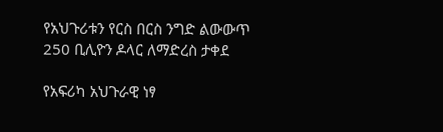የአህጉሪቱን የርስ በርስ ንግድ ልውውጥ 250 ቢሊዮን ዶላር ለማድረስ ታቀደ

የአፍሪካ አህጉራዊ ነፃ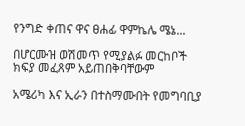የንግድ ቀጠና ዋና ፀሐፊ ዋምኬሌ ሜኔ...

በሆርሙዝ ወሽመጥ የሚያልፉ መርከቦች ክፍያ መፈጸም አይጠበቅባቸውም

አሜሪካ እና ኢራን በተስማሙበት የመግባቢያ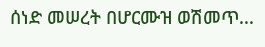ሰነድ መሠረት በሆርሙዝ ወሽመጥ...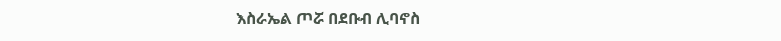እስራኤል ጦሯ በደቡብ ሊባኖስ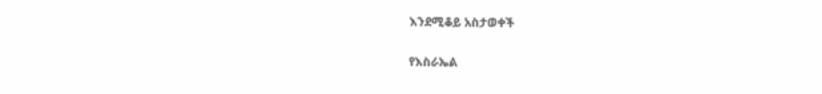እንደሚቆይ አስታወቀች

የእስራኤል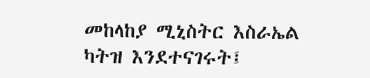መከላከያ ሚኒስትር እስራኤል ካትዝ እንደተናገሩት፤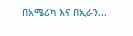በአሜሪካ እና በኢራን...